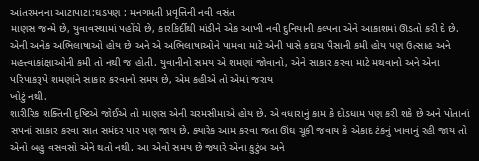આંતરમનના આટાપાટા:ઘડપણ : મનગમતી પ્રવૃત્તિની નવી વસંત
માણસ જન્મે છે, યુવાવસ્થામાં પહોંચે છે, કારકિર્દીથી માંડીને એક આખી નવી દુનિયાની કલ્પના એને આકાશમાં ઊડતો કરી દે છે. એની અનેક અભિલાષાઓ હોય છે અને એ અભિલાષાઓને પામવા માટે એની પાસે કદાચ પૈસાની કમી હોય પણ ઉત્સાહ અને મહત્ત્વાકાંક્ષાઓની કમી તો નથી જ હોતી. યુવાનીનો સમય એ શમણાં જોવાનો, એને સાકાર કરવા માટે મથવાનો અને એના પરિપાકરૂપે શમણાંને સાકાર કરવાનો સમય છે, એમ કહીએ તો એમાં જરાય
ખોટું નથી.
શારીરિક શક્તિની દૃષ્ટિએ જોઈએ તો માણસ એની ચરમસીમાએ હોય છે. એ વધારાનું કામ કે દોડધામ પણ કરી શકે છે અને પોતાનાં સપનાં સાકાર કરવા સાત સમંદર પાર પણ જાય છે. ક્યારેક આમ કરવા જતા ઊંઘ ચૂકી જવાય કે એકાદ ટંકનું ખાવાનું રહી જાય તો એનો બહુ વસવસો એને થતો નથી. આ એવો સમય છે જ્યારે એના કુટુંબ અને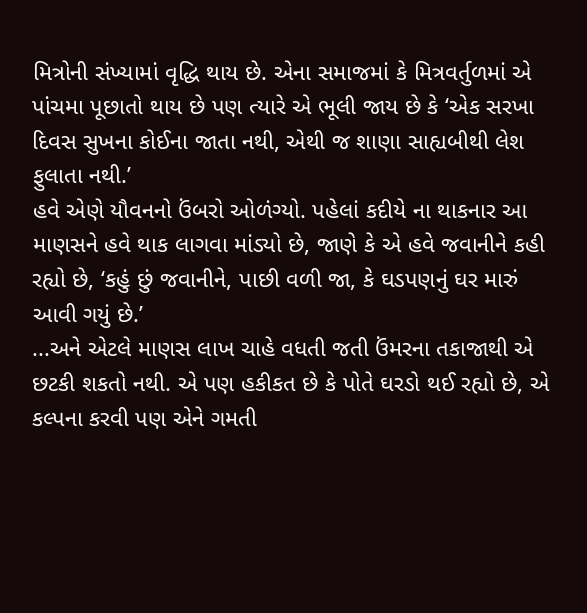મિત્રોની સંખ્યામાં વૃદ્ધિ થાય છે. એના સમાજમાં કે મિત્રવર્તુળમાં એ પાંચમા પૂછાતો થાય છે પણ ત્યારે એ ભૂલી જાય છે કે ‘એક સરખા દિવસ સુખના કોઈના જાતા નથી, એથી જ શાણા સાહ્યબીથી લેશ ફુલાતા નથી.’
હવે એણે યૌવનનો ઉંબરો ઓળંગ્યો. પહેલાં કદીયે ના થાકનાર આ માણસને હવે થાક લાગવા માંડ્યો છે, જાણે કે એ હવે જવાનીને કહી રહ્યો છે, ‘કહું છું જવાનીને, પાછી વળી જા, કે ઘડપણનું ઘર મારું આવી ગયું છે.’
...અને એટલે માણસ લાખ ચાહે વધતી જતી ઉંમરના તકાજાથી એ છટકી શકતો નથી. એ પણ હકીકત છે કે પોતે ઘરડો થઈ રહ્યો છે, એ કલ્પના કરવી પણ એને ગમતી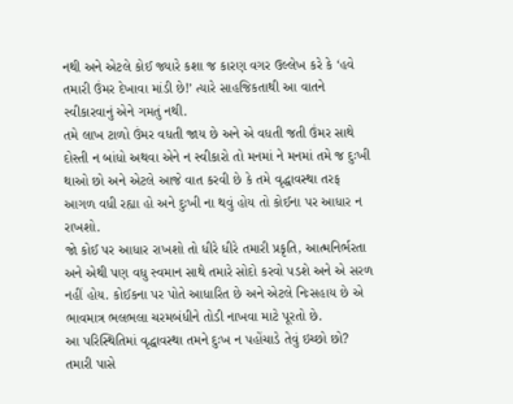નથી અને એટલે કોઈ જ્યારે કશા જ કારણ વગર ઉલ્લેખ કરે કે ‘હવે તમારી ઉંમર દેખાવા માંડી છે!’ ત્યારે સાહજિકતાથી આ વાતને સ્વીકારવાનું એને ગમતું નથી.
તમે લાખ ટાળો ઉંમર વધતી જાય છે અને એ વધતી જતી ઉંમર સાથે દોસ્તી ન બાંધો અથવા એને ન સ્વીકારો તો મનમાં ને મનમાં તમે જ દુઃખી થાઓ છો અને એટલે આજે વાત કરવી છે કે તમે વૃદ્ધાવસ્થા તરફ આગળ વધી રહ્યા હો અને દુઃખી ના થવું હોય તો કોઈના પર આધાર ન રાખશો.
જો કોઈ પર આધાર રાખશો તો ધીરે ધીરે તમારી પ્રકૃતિ, આત્મનિર્ભરતા અને એથી પણ વધુ સ્વમાન સાથે તમારે સોદો કરવો પડશે અને એ સરળ નહીં હોય. કોઈકના પર પોતે આધારિત છે અને એટલે નિઃસહાય છે એ ભાવમાત્ર ભલભલા ચરમબંધીને તોડી નાખવા માટે પૂરતો છે.
આ પરિસ્થિતિમાં વૃદ્ધાવસ્થા તમને દુઃખ ન પહોંચાડે તેવું ઇચ્છો છો? તમારી પાસે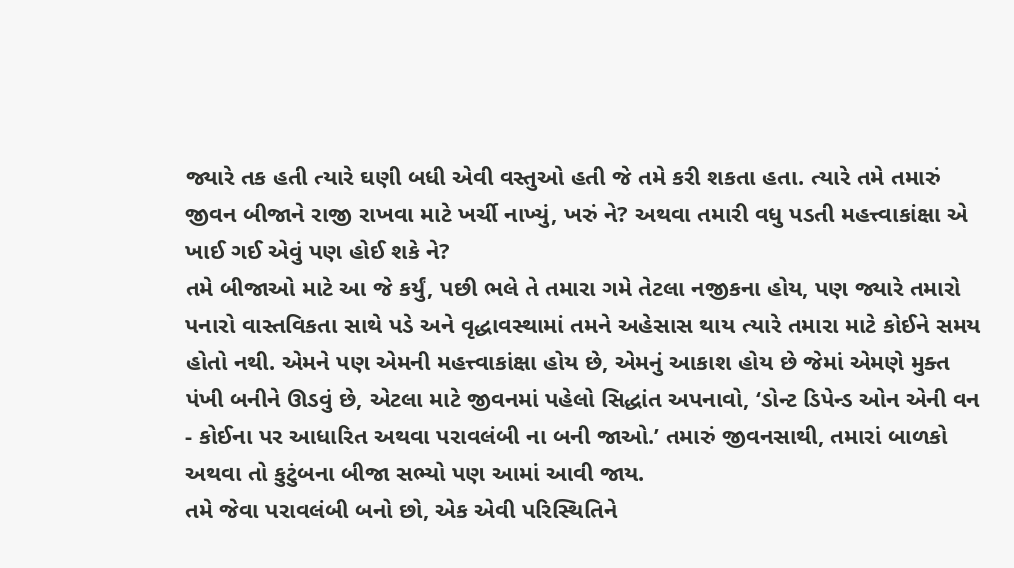જ્યારે તક હતી ત્યારે ઘણી બધી એવી વસ્તુઓ હતી જે તમે કરી શકતા હતા. ત્યારે તમે તમારું જીવન બીજાને રાજી રાખવા માટે ખર્ચી નાખ્યું, ખરું ને? અથવા તમારી વધુ પડતી મહત્ત્વાકાંક્ષા એ ખાઈ ગઈ એવું પણ હોઈ શકે ને?
તમે બીજાઓ માટે આ જે કર્યું, પછી ભલે તે તમારા ગમે તેટલા નજીકના હોય, પણ જ્યારે તમારો પનારો વાસ્તવિકતા સાથે પડે અને વૃદ્ધાવસ્થામાં તમને અહેસાસ થાય ત્યારે તમારા માટે કોઈને સમય હોતો નથી. એમને પણ એમની મહત્ત્વાકાંક્ષા હોય છે, એમનું આકાશ હોય છે જેમાં એમણે મુક્ત પંખી બનીને ઊડવું છે, એટલા માટે જીવનમાં પહેલો સિદ્ધાંત અપનાવો, ‘ડોન્ટ ડિપેન્ડ ઓન એની વન - કોઈના પર આધારિત અથવા પરાવલંબી ના બની જાઓ.’ તમારું જીવનસાથી, તમારાં બાળકો અથવા તો કુટુંબના બીજા સભ્યો પણ આમાં આવી જાય.
તમે જેવા પરાવલંબી બનો છો, એક એવી પરિસ્થિતિને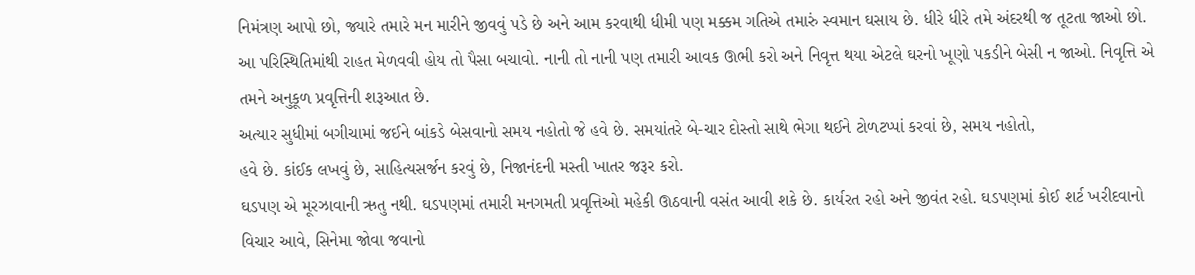નિમંત્રણ આપો છો, જ્યારે તમારે મન મારીને જીવવું પડે છે અને આમ કરવાથી ધીમી પણ મક્કમ ગતિએ તમારું સ્વમાન ઘસાય છે. ધીરે ધીરે તમે અંદરથી જ તૂટતા જાઓ છો. આ પરિસ્થિતિમાંથી રાહત મેળવવી હોય તો પૈસા બચાવો. નાની તો નાની પણ તમારી આવક ઊભી કરો અને નિવૃત્ત થયા એટલે ઘરનો ખૂણો પકડીને બેસી ન જાઓ. નિવૃત્તિ એ તમને અનુકૂળ પ્રવૃત્તિની શરૂઆત છે.
અત્યાર સુધીમાં બગીચામાં જઈને બાંકડે બેસવાનો સમય નહોતો જે હવે છે. સમયાંતરે બે-ચાર દોસ્તો સાથે ભેગા થઈને ટોળટપ્પાં કરવાં છે, સમય નહોતો,
હવે છે. કાંઈક લખવું છે, સાહિત્યસર્જન કરવું છે, નિજાનંદની મસ્તી ખાતર જરૂર કરો.
ઘડપણ એ મૂરઝાવાની ઋતુ નથી. ઘડપણમાં તમારી મનગમતી પ્રવૃત્તિઓ મહેકી ઊઠવાની વસંત આવી શકે છે. કાર્યરત રહો અને જીવંત રહો. ઘડપણમાં કોઈ શર્ટ ખરીદવાનો વિચાર આવે, સિનેમા જોવા જવાનો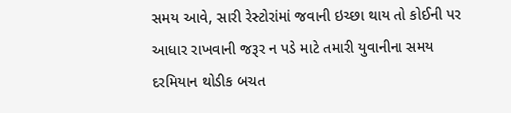સમય આવે, સારી રેસ્ટોરાંમાં જવાની ઇચ્છા થાય તો કોઈની પર આધાર રાખવાની જરૂર ન પડે માટે તમારી યુવાનીના સમય દરમિયાન થોડીક બચત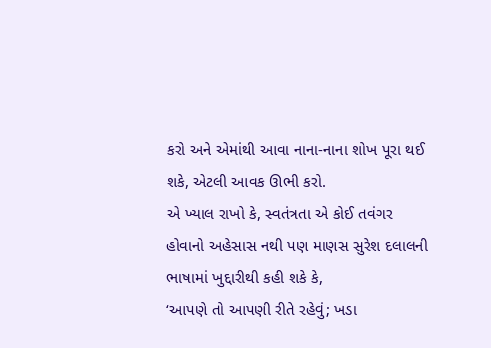કરો અને એમાંથી આવા નાના-નાના શોખ પૂરા થઈ શકે, એટલી આવક ઊભી કરો.
એ ખ્યાલ રાખો કે, સ્વતંત્રતા એ કોઈ તવંગર હોવાનો અહેસાસ નથી પણ માણસ સુરેશ દલાલની ભાષામાં ખુદ્દારીથી કહી શકે કે,
‘આપણે તો આપણી રીતે રહેવું; ખડા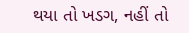થયા તો ખડગ, નહીં તો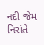નદી જેમ નિરાંતે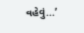વહેવું...’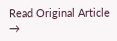Read Original Article →